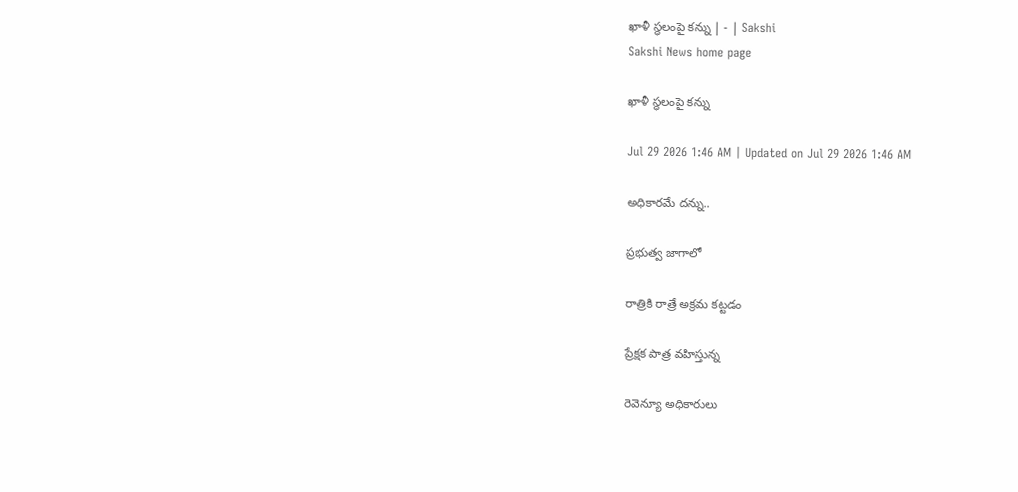ఖాళీ స్థలంపై కన్ను | - | Sakshi
Sakshi News home page

ఖాళీ స్థలంపై కన్ను

Jul 29 2026 1:46 AM | Updated on Jul 29 2026 1:46 AM

అధికారమే దన్ను..

ప్రభుత్వ జాగాలో

రాత్రికి రాత్రే అక్రమ కట్టడం

ప్రేక్షక పాత్ర వహిస్తున్న

రెవెన్యూ అధికారులు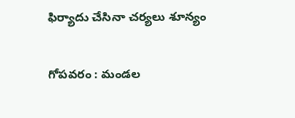ఫిర్యాదు చేసినా చర్యలు శూన్యం

గోపవరం : మండల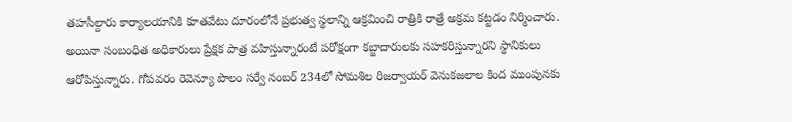తహసీల్దారు కార్యాలయానికి కూతవేటు దూరంలోనే ప్రభుత్వ స్థలాన్ని ఆక్రమించి రాత్రికి రాత్రే అక్రమ కట్టడం నిర్మించారు. అయినా సంబంధిత అధికారులు ప్రేక్షక పాత్ర వహిస్తున్నారంటే పరోక్షంగా కబ్జాదారులకు సహకరిస్తున్నారని స్థానికులు ఆరోపిస్తున్నారు. గోపవరం రెవెన్యూ పొలం సర్వే నంబర్‌ 234లో సోమశిల రిజర్వాయర్‌ వెనుకజలాల కింద ముంపునకు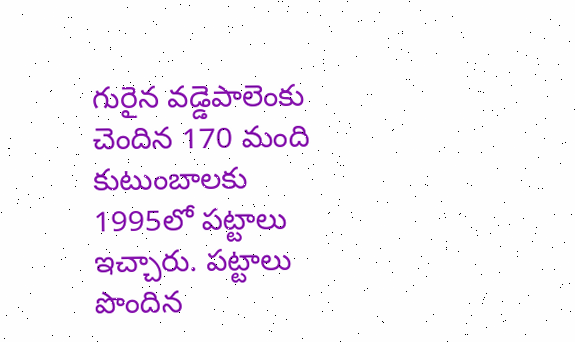గురైన వడ్డెపాలెంకు చెందిన 170 మంది కుటుంబాలకు 1995లో పట్టాలు ఇచ్చారు. పట్టాలు పొందిన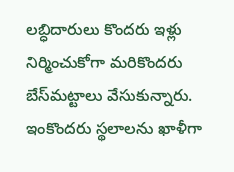లబ్ధిదారులు కొందరు ఇళ్లు నిర్మించుకోగా మరికొందరు బేస్‌మట్టాలు వేసుకున్నారు. ఇంకొందరు స్థలాలను ఖాళీగా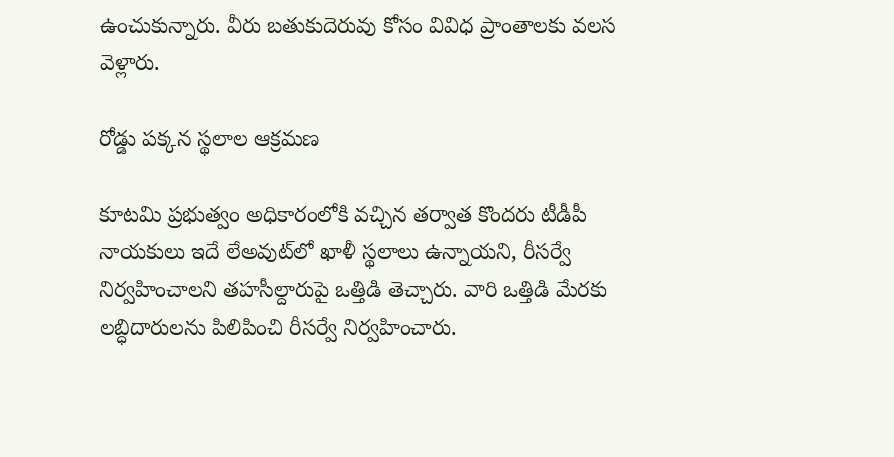ఉంచుకున్నారు. వీరు బతుకుదెరువు కోసం వివిధ ప్రాంతాలకు వలస వెళ్లారు.

రోడ్డు పక్కన స్థలాల ఆక్రమణ

కూటమి ప్రభుత్వం అధికారంలోకి వచ్చిన తర్వాత కొందరు టీడీపీ నాయకులు ఇదే లేఅవుట్‌లో ఖాళీ స్థలాలు ఉన్నాయని, రీసర్వే నిర్వహించాలని తహసీల్దారుపై ఒత్తిడి తెచ్చారు. వారి ఒత్తిడి మేరకు లబ్ధిదారులను పిలిపించి రీసర్వే నిర్వహించారు.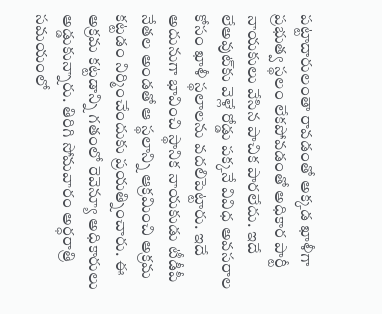పట్టాదారులంతా రావడంతో అక్కడ ఖాళీగా ప్రభుత్వ స్థలం లేకపోవడంతో అధికార పార్టీ నాయకులు వేసిన పాచిక పారలేదు. ఇదే లేఅవుట్‌కు వెళ్లే రోడ్డు పక్కనే వివిధ అవసరాల కోసం ఖాళీ స్థలాలను వదలిపెట్టారు. ఇదే అదునుగా భావించి స్థానిక నాయకుడు టీడీపీ నేతల అండతో ఆ స్థలాన్ని ఆక్రమించి అక్రమ కట్టడం నిర్మించేందుకు ప్రయత్నించారు. ఈ అక్రమ కట్టడాన్ని గతంలో రెవెన్యూ అధికారులు అడ్డుకున్నారు. తిరిగి సోమవారం అర్ధరాత్రి సమయంలో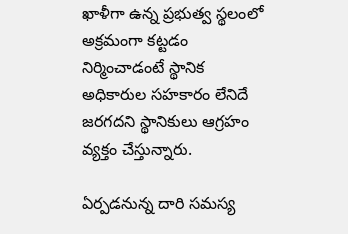ఖాళీగా ఉన్న ప్రభుత్వ స్థలంలో అక్రమంగా కట్టడం నిర్మించాడంటే స్థానిక అధికారుల సహకారం లేనిదే జరగదని స్థానికులు ఆగ్రహం వ్యక్తం చేస్తున్నారు.

ఏర్పడనున్న దారి సమస్య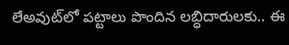లేఅవుట్‌లో పట్టాలు పొందిన లబ్ధిదారులకు.. ఈ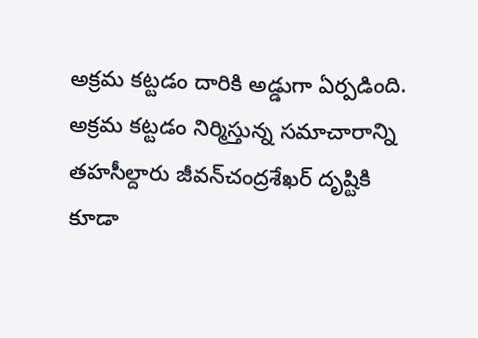అక్రమ కట్టడం దారికి అడ్డుగా ఏర్పడింది. అక్రమ కట్టడం నిర్మిస్తున్న సమాచారాన్ని తహసీల్దారు జీవన్‌చంద్రశేఖర్‌ దృష్టికి కూడా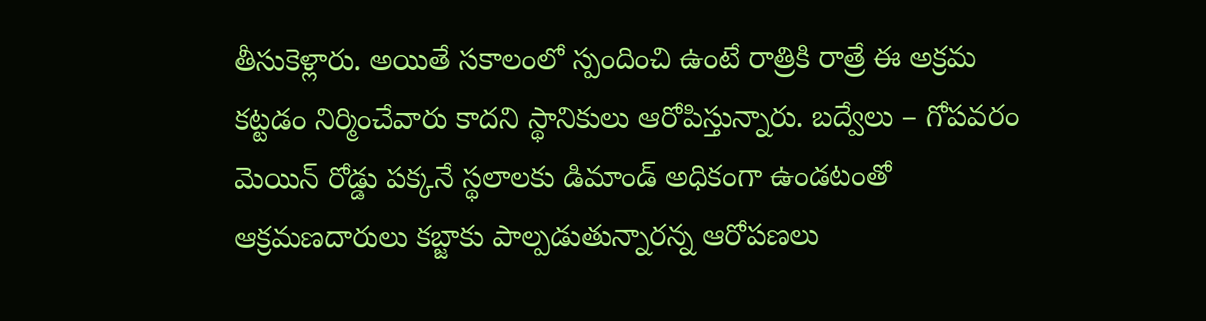తీసుకెళ్లారు. అయితే సకాలంలో స్పందించి ఉంటే రాత్రికి రాత్రే ఈ అక్రమ కట్టడం నిర్మించేవారు కాదని స్థానికులు ఆరోపిస్తున్నారు. బద్వేలు – గోపవరం మెయిన్‌ రోడ్డు పక్కనే స్థలాలకు డిమాండ్‌ అధికంగా ఉండటంతో ఆక్రమణదారులు కబ్జాకు పాల్పడుతున్నారన్న ఆరోపణలు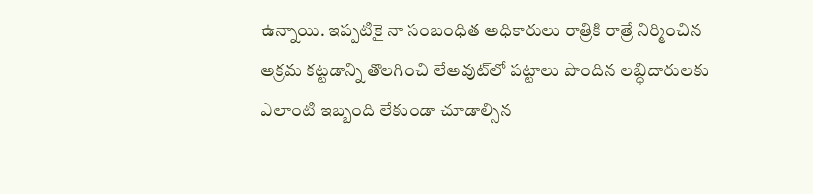ఉన్నాయి. ఇప్పటికై నా సంబంధిత అధికారులు రాత్రికి రాత్రే నిర్మించిన అక్రమ కట్టడాన్ని తొలగించి లేఅవుట్‌లో పట్టాలు పొందిన లబ్ధిదారులకు ఎలాంటి ఇబ్బంది లేకుండా చూడాల్సిన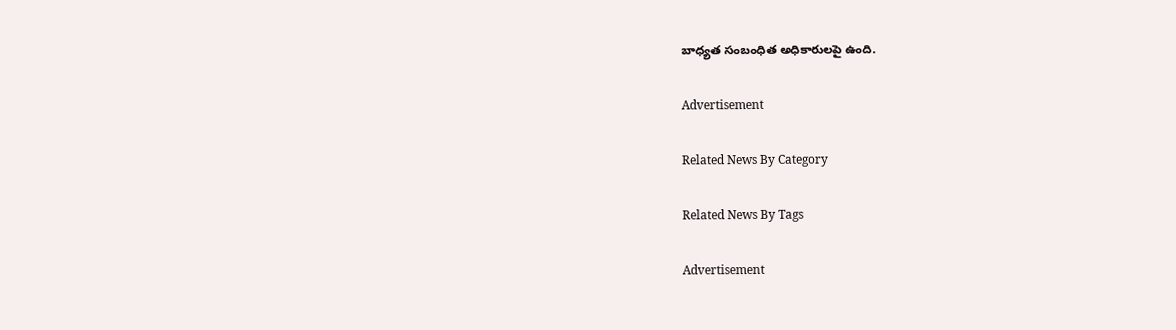బాధ్యత సంబంధిత అధికారులపై ఉంది.

Advertisement

Related News By Category

Related News By Tags

Advertisement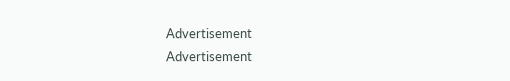Advertisement
Advertisement